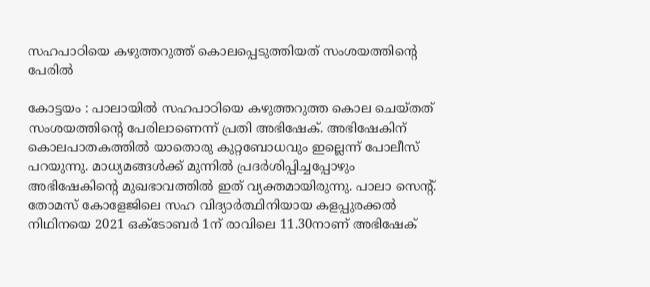സഹപാഠിയെ കഴുത്തറുത്ത്‌ കൊലപ്പെടുത്തിയത്‌ സംശയത്തിന്റെ പേരില്‍

കോട്ടയം : പാലായില്‍ സഹപാഠിയെ കഴുത്തറുത്ത കൊല ചെയ്‌തത്‌ സംശയത്തിന്റെ പേരിലാണെന്ന്‌ പ്രതി അഭിഷേക്‌. അഭിഷേകിന്‌ കൊലപാതകത്തില്‍ യാതൊരു കുറ്റബോധവും ഇല്ലെന്ന്‌ പോലീസ്‌ പറയുന്നു. മാധ്യമങ്ങള്‍ക്ക്‌ മുന്നില്‍ പ്രദര്‍ശിപ്പിച്ചപ്പോഴും അഭിഷേകിന്റെ മുഖഭാവത്തില്‍ ഇത്‌ വ്യക്തമായിരുന്നു. പാലാ സെന്റ്. തോമസ്‌ കോളേജിലെ സഹ വിദ്യാര്‍ത്ഥിനിയായ കളപ്പുരക്കല്‍ നിഥിനയെ 2021 ഒക്ടോബര്‍ 1ന്‌ രാവിലെ 11.30നാണ്‌ അഭിഷേക്‌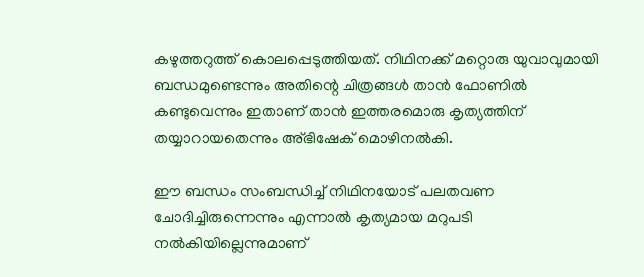കഴുത്തറുത്ത്‌ കൊലപ്പെടുത്തിയത്‌. നിഥിനക്ക്‌ മറ്റൊരു യുവാവുമായി ബന്ധമുണ്ടെന്നും അതിന്റെ ചിത്രങ്ങള്‍ താന്‍ ഫോണില്‍ കണ്ടുവെന്നും ഇതാണ്‌ താന്‍ ഇത്തരമൊരു കൃത്യത്തിന്‌ തയ്യാറായതെന്നും അ്‌ഭിഷേക്‌ മൊഴിനല്‍കി.

ഈ ബന്ധം സംബന്ധിച്ച് നിഥിനയോട്‌ പലതവണ ചോദിച്ചിരുന്നെന്നും എന്നാല്‍ കൃത്യമായ മറുപടി നല്‍കിയില്ലെന്നുമാണ്‌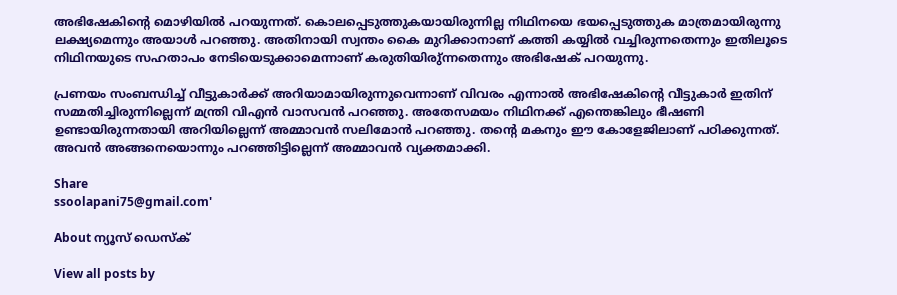അഭിഷേകിന്റെ മൊഴിയില്‍ പറയുന്നത്‌. കൊലപ്പെടുത്തുകയായിരുന്നില്ല നിഥിനയെ ഭയപ്പെടുത്തുക മാത്രമായിരുന്നു ലക്ഷ്യമെന്നും അയാള്‍ പറഞ്ഞു. അതിനായി സ്വന്തം കൈ മുറിക്കാനാണ്‌ കത്തി കയ്യില്‍ വച്ചിരുന്നതെന്നും ഇതിലൂടെ നിഥിനയുടെ സഹതാപം നേടിയെടുക്കാമെന്നാണ്‌ കരുതിയിരു്‌ന്നതെന്നും അഭിഷേക്‌ പറയുന്നു.

പ്രണയം സംബന്ധിച്ച് വീട്ടുകാര്‍ക്ക്‌ അറിയാമായിരുന്നുവെന്നാണ്‌ വിവരം എന്നാല്‍ അഭിഷേകിന്റെ വീട്ടുകാര്‍ ഇതിന്‌ സമ്മതിച്ചിരുന്നില്ലെന്ന്‌ മന്ത്രി വിഎന്‍ വാസവന്‍ പറഞ്ഞു. അതേസമയം നിഥിനക്ക്‌ എന്തെങ്കിലും ഭീഷണി ഉണ്ടായിരുന്നതായി അറിയില്ലെന്ന്‌ അമ്മാവന്‍ സലിമോന്‍ പറഞ്ഞു. തന്റെ മകനും ഈ കോളേജിലാണ്‌ പഠിക്കുന്നത്‌. അവന്‍ അങ്ങനെയൊന്നും പറഞ്ഞിട്ടില്ലെന്ന്‌ അമ്മാവന്‍ വ്യക്തമാക്കി.

Share
ssoolapani75@gmail.com'

About ന്യൂസ് ഡെസ്ക്

View all posts by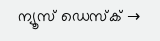ന്യൂസ് ഡെസ്ക് →